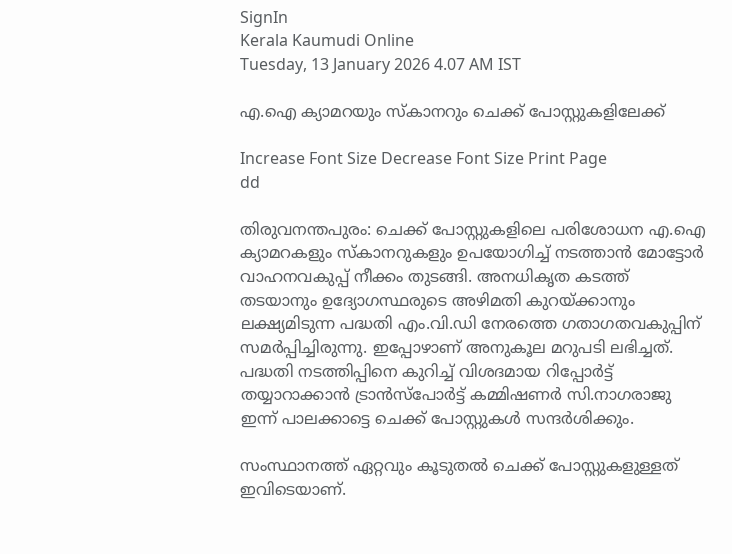SignIn
Kerala Kaumudi Online
Tuesday, 13 January 2026 4.07 AM IST

എ.ഐ ക്യാമറയും സ്കാനറും ചെക്ക് പോസ്റ്റുകളിലേക്ക്

Increase Font Size Decrease Font Size Print Page
dd

തിരുവനന്തപുരം: ചെക്ക് പോസ്റ്റുകളിലെ പരിശോധന എ.ഐ ക്യാമറകളും സ്കാനറുകളും ഉപയോഗിച്ച് നടത്താൻ മോട്ടോർ വാഹനവകുപ്പ് നീക്കം തുടങ്ങി. അനധികൃത കടത്ത് തടയാനും ഉദ്യോഗസ്ഥരുടെ അഴിമതി കുറയ്ക്കാനും ലക്ഷ്യമിടുന്ന പദ്ധതി എം.വി.ഡി നേരത്തെ ഗതാഗതവകുപ്പിന് സമർപ്പിച്ചിരുന്നു. ഇപ്പോഴാണ് അനുകൂല മറുപടി ലഭിച്ചത്. പദ്ധതി നടത്തിപ്പിനെ കുറിച്ച് വിശദമായ റിപ്പോർട്ട് തയ്യാറാക്കാൻ ട്രാൻസ്പോർട്ട് കമ്മിഷണർ സി.നാഗരാജു ഇന്ന് പാലക്കാട്ടെ ചെക്ക് പോസ്റ്റുകൾ സന്ദർശിക്കും.

സംസ്ഥാനത്ത് ഏറ്റവും കൂടുതൽ ചെക്ക് പോസ്റ്റുകളുള്ളത് ഇവിടെയാണ്.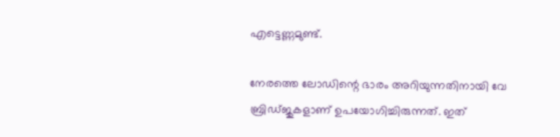എട്ടെണ്ണമുണ്ട്.

നേരത്തെ ലോഡിന്റെ ഭാരം അറിയുന്നതിനായി വേ ബ്രിഡ്ജുകളാണ് ഉപയോഗിച്ചിരുന്നത്. ഇത്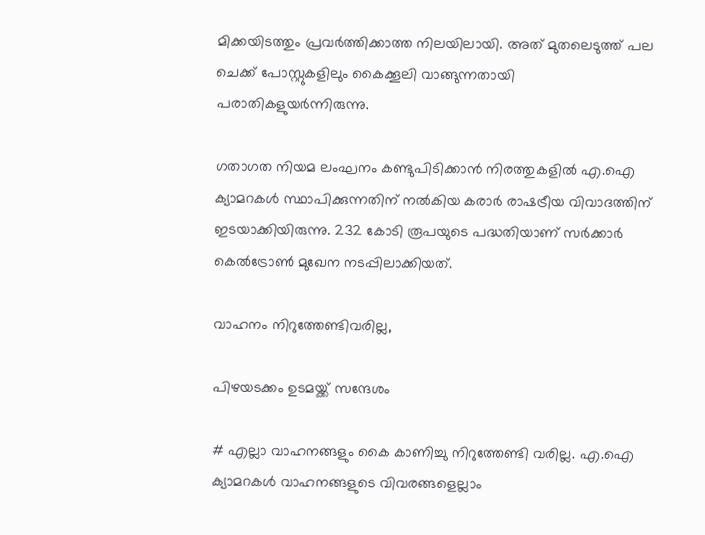മിക്കയിടത്തും പ്രവർത്തിക്കാത്ത നിലയിലായി. അത് മുതലെടുത്ത് പല ചെക്ക് പോസ്റ്റുകളിലും കൈക്കൂലി വാങ്ങുന്നതായി പരാതികളുയർന്നിരുന്നു.

ഗതാഗത നിയമ ലംഘനം കണ്ടുപിടിക്കാൻ നിരത്തുകളിൽ എ.ഐ ക്യാമറകൾ സ്ഥാപിക്കുന്നതിന് നൽകിയ കരാർ രാഷട്രീയ വിവാദത്തിന് ഇടയാക്കിയിരുന്നു. 232 കോടി രൂപയുടെ പദ്ധതിയാണ് സർക്കാർ കെൽട്രോൺ മുഖേന നടപ്പിലാക്കിയത്.

വാഹനം നിറുത്തേണ്ടിവരില്ല,

പിഴയടക്കം ഉടമയ്ക്ക് സന്ദേശം

# എല്ലാ വാഹനങ്ങളും കൈ കാണിച്ചു നിറുത്തേണ്ടി വരില്ല. എ.ഐ ക്യാമറകൾ വാഹനങ്ങളുടെ വിവരങ്ങളെല്ലാം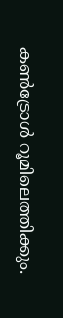കൺട്രോൾ റൂമിലെത്തിക്കും.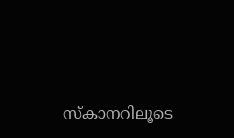സ്കാനറിലൂടെ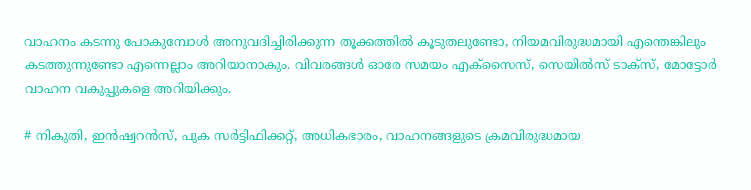വാഹനം കടന്നു പോകുമ്പോൾ അനുവദിച്ചിരിക്കുന്ന തൂക്കത്തിൽ കൂടുതലുണ്ടോ, നിയമവിരുദ്ധമായി എന്തെങ്കിലും കടത്തുന്നുണ്ടോ എന്നെല്ലാം അറിയാനാകും. വിവരങ്ങൾ ഓരേ സമയം എക്സൈസ്, സെയിൽസ് ടാക്സ്, മോട്ടോർ വാഹന വകുപ്പുകളെ അറിയിക്കും.

# നികുതി, ഇൻഷ്വറൻസ്, പുക സർട്ടിഫിക്കറ്റ്, അധികഭാരം, വാഹനങ്ങളുടെ ക്രമവിരുദ്ധമായ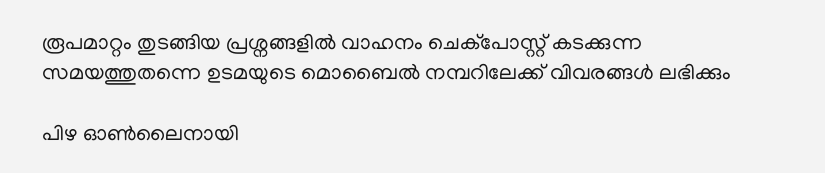രൂപമാറ്റം തുടങ്ങിയ പ്രശ്നങ്ങളിൽ വാഹനം ചെക്‌പോസ്റ്റ് കടക്കുന്ന സമയത്തുതന്നെ ഉടമയുടെ മൊബൈൽ നമ്പറിലേക്ക് വിവരങ്ങൾ ലഭിക്കും

പിഴ ഓൺലൈനായി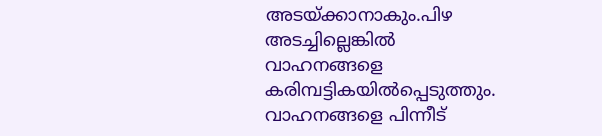അടയ്ക്കാനാകും.പിഴ അടച്ചില്ലെങ്കിൽ വാഹനങ്ങളെ കരിമ്പട്ടികയിൽപ്പെടുത്തും. വാഹനങ്ങളെ പിന്നീട്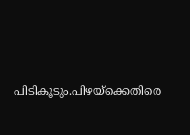പിടികൂടും.പിഴയ്ക്കെതിരെ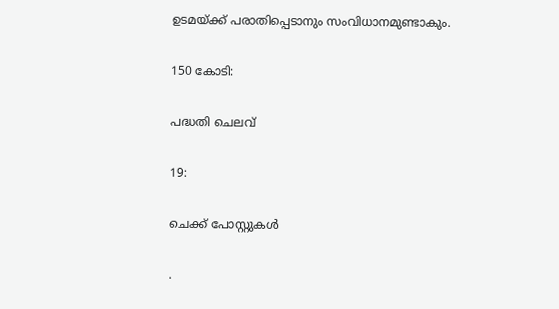ഉടമയ്ക്ക് പരാതിപ്പെടാനും സംവിധാനമുണ്ടാകും.

150 കോടി:

പദ്ധതി ചെലവ്

19:

ചെക്ക് പോസ്റ്റുകൾ

.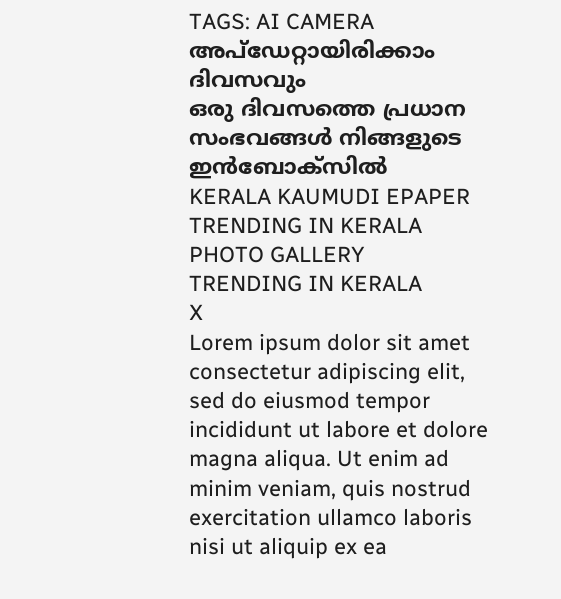TAGS: AI CAMERA
അപ്ഡേറ്റായിരിക്കാം ദിവസവും
ഒരു ദിവസത്തെ പ്രധാന സംഭവങ്ങൾ നിങ്ങളുടെ ഇൻബോക്സിൽ
KERALA KAUMUDI EPAPER
TRENDING IN KERALA
PHOTO GALLERY
TRENDING IN KERALA
X
Lorem ipsum dolor sit amet
consectetur adipiscing elit, sed do eiusmod tempor incididunt ut labore et dolore magna aliqua. Ut enim ad minim veniam, quis nostrud exercitation ullamco laboris nisi ut aliquip ex ea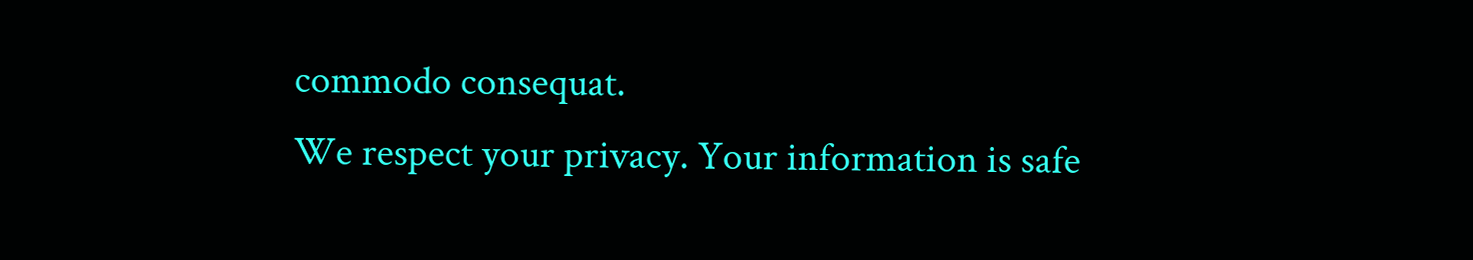commodo consequat.
We respect your privacy. Your information is safe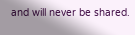and will never be shared.